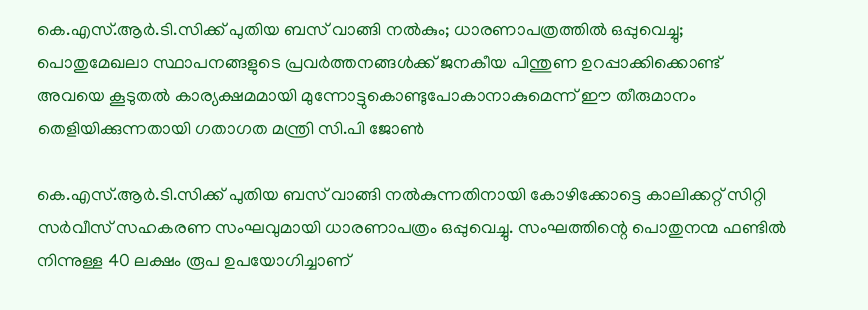കെ.എസ്.ആർ.ടി.സിക്ക് പുതിയ ബസ് വാങ്ങി നൽകും; ധാരണാപത്രത്തിൽ ഒപ്പുവെച്ചു; പൊതുമേഖലാ സ്ഥാപനങ്ങളുടെ പ്രവർത്തനങ്ങൾക്ക് ജനകീയ പിന്തുണ ഉറപ്പാക്കിക്കൊണ്ട് അവയെ കൂടുതൽ കാര്യക്ഷമമായി മുന്നോട്ടുകൊണ്ടുപോകാനാകുമെന്ന് ഈ തീരുമാനം തെളിയിക്കുന്നതായി ഗതാഗത മന്ത്രി സി.പി ജോൺ

കെ.എസ്.ആർ.ടി.സിക്ക് പുതിയ ബസ് വാങ്ങി നൽകുന്നതിനായി കോഴിക്കോട്ടെ കാലിക്കറ്റ് സിറ്റി സർവീസ് സഹകരണ സംഘവുമായി ധാരണാപത്രം ഒപ്പുവെച്ചു. സംഘത്തിന്റെ പൊതുനന്മ ഫണ്ടിൽ നിന്നുള്ള 40 ലക്ഷം രൂപ ഉപയോഗിച്ചാണ്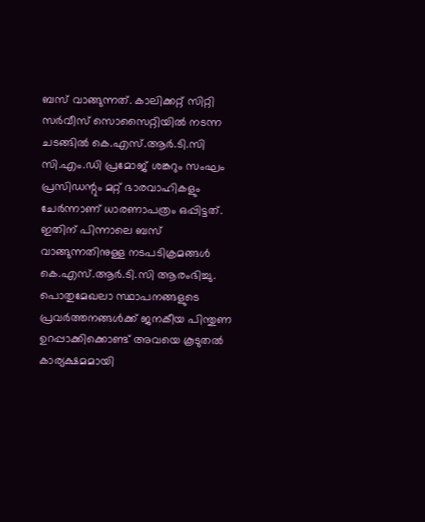ബസ് വാങ്ങുന്നത്. കാലിക്കറ്റ് സിറ്റി സർവീസ് സൊസൈറ്റിയിൽ നടന്ന ചടങ്ങിൽ കെ.എസ്.ആർ.ടി.സി സി.എം.ഡി പ്രമോജ് ശങ്കറും സംഘം പ്രസിഡന്റും മറ്റ് ഭാരവാഹികളും ചേർന്നാണ് ധാരണാപത്രം ഒപ്പിട്ടത്. ഇതിന് പിന്നാലെ ബസ് വാങ്ങുന്നതിനുള്ള നടപടിക്രമങ്ങൾ കെ.എസ്.ആർ.ടി.സി ആരംഭിച്ചു.
പൊതുമേഖലാ സ്ഥാപനങ്ങളുടെ പ്രവർത്തനങ്ങൾക്ക് ജനകീയ പിന്തുണ ഉറപ്പാക്കിക്കൊണ്ട് അവയെ കൂടുതൽ കാര്യക്ഷമമായി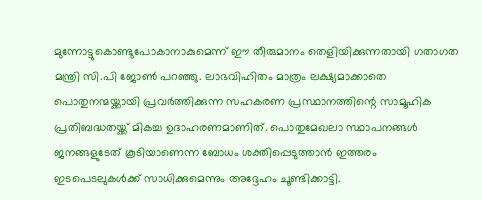മുന്നോട്ടുകൊണ്ടുപോകാനാകുമെന്ന് ഈ തീരുമാനം തെളിയിക്കുന്നതായി ഗതാഗത മന്ത്രി സി.പി ജോൺ പറഞ്ഞു. ലാഭവിഹിതം മാത്രം ലക്ഷ്യമാക്കാതെ പൊതുനന്മയ്ക്കായി പ്രവർത്തിക്കുന്ന സഹകരണ പ്രസ്ഥാനത്തിന്റെ സാമൂഹിക പ്രതിബദ്ധതയ്ക്ക് മികച്ച ഉദാഹരണമാണിത്. പൊതുമേഖലാ സ്ഥാപനങ്ങൾ ജനങ്ങളുടേത് കൂടിയാണെന്ന ബോധം ശക്തിപ്പെടുത്താൻ ഇത്തരം ഇടപെടലുകൾക്ക് സാധിക്കുമെന്നും അദ്ദേഹം ചൂണ്ടിക്കാട്ടി.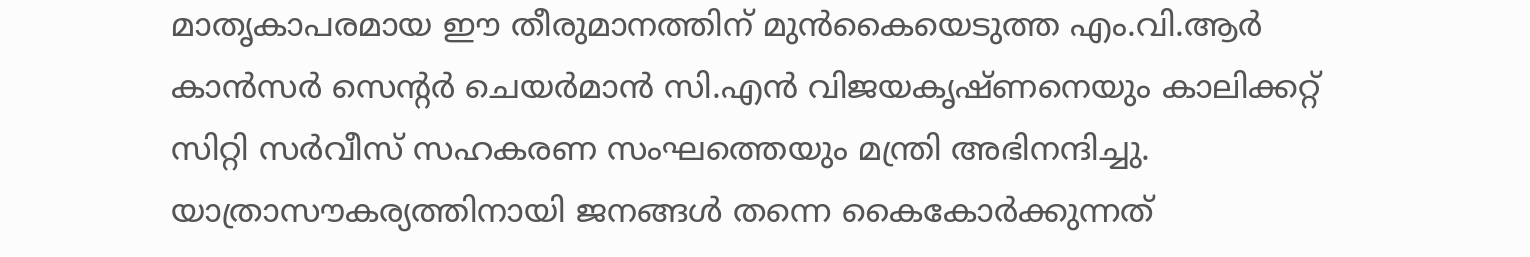മാതൃകാപരമായ ഈ തീരുമാനത്തിന് മുൻകൈയെടുത്ത എം.വി.ആർ കാൻസർ സെന്റർ ചെയർമാൻ സി.എൻ വിജയകൃഷ്ണനെയും കാലിക്കറ്റ് സിറ്റി സർവീസ് സഹകരണ സംഘത്തെയും മന്ത്രി അഭിനന്ദിച്ചു. യാത്രാസൗകര്യത്തിനായി ജനങ്ങൾ തന്നെ കൈകോർക്കുന്നത്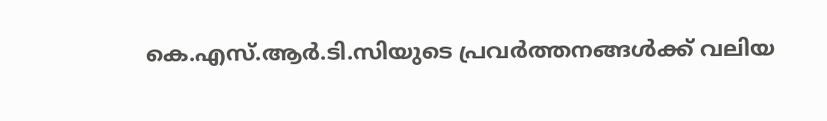കെ.എസ്.ആർ.ടി.സിയുടെ പ്രവർത്തനങ്ങൾക്ക് വലിയ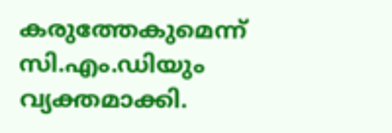കരുത്തേകുമെന്ന് സി.എം.ഡിയും വ്യക്തമാക്കി.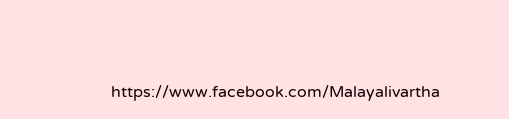https://www.facebook.com/Malayalivartha